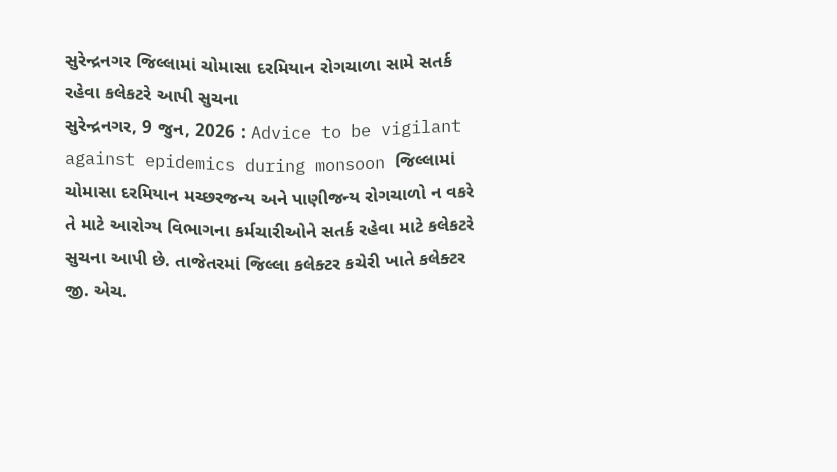સુરેન્દ્રનગર જિલ્લામાં ચોમાસા દરમિયાન રોગચાળા સામે સતર્ક રહેવા કલેકટરે આપી સુચના
સુરેન્દ્રનગર, 9 જુન, 2026 : Advice to be vigilant against epidemics during monsoon જિલ્લામાં ચોમાસા દરમિયાન મચ્છરજન્ય અને પાણીજન્ય રોગચાળો ન વકરે તે માટે આરોગ્ય વિભાગના કર્મચારીઓને સતર્ક રહેવા માટે કલેકટરે સુચના આપી છે. તાજેતરમાં જિલ્લા કલેક્ટર કચેરી ખાતે કલેક્ટર જી. એચ.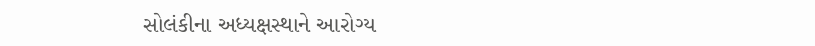સોલંકીના અધ્યક્ષસ્થાને આરોગ્ય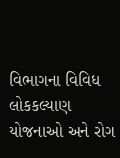વિભાગના વિવિધ લોકકલ્યાણ યોજનાઓ અને રોગ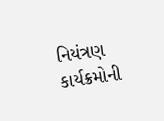નિયંત્રણ કાર્યક્રમોની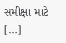સમીક્ષા માટે […]